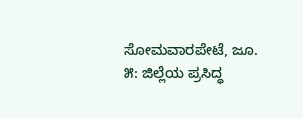ಸೋಮವಾರಪೇಟೆ, ಜೂ. ೫: ಜಿಲ್ಲೆಯ ಪ್ರಸಿದ್ಧ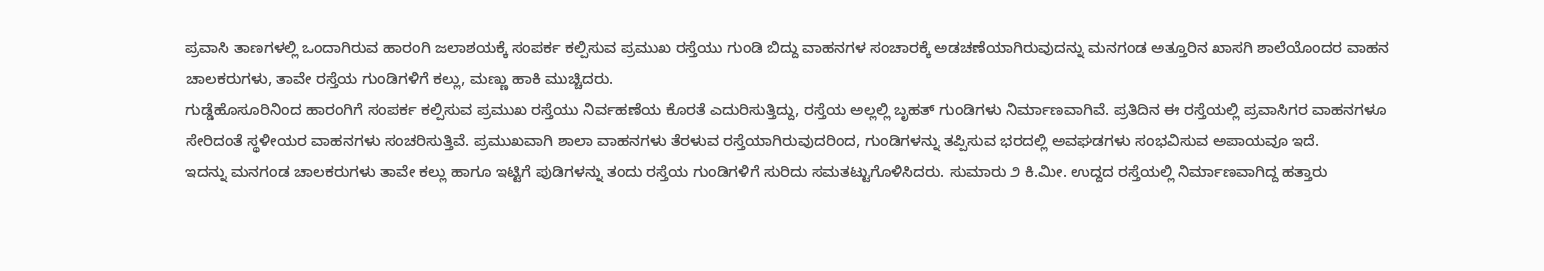ಪ್ರವಾಸಿ ತಾಣಗಳಲ್ಲಿ ಒಂದಾಗಿರುವ ಹಾರಂಗಿ ಜಲಾಶಯಕ್ಕೆ ಸಂಪರ್ಕ ಕಲ್ಪಿಸುವ ಪ್ರಮುಖ ರಸ್ತೆಯು ಗುಂಡಿ ಬಿದ್ದು ವಾಹನಗಳ ಸಂಚಾರಕ್ಕೆ ಅಡಚಣೆಯಾಗಿರುವುದನ್ನು ಮನಗಂಡ ಅತ್ತೂರಿನ ಖಾಸಗಿ ಶಾಲೆಯೊಂದರ ವಾಹನ ಚಾಲಕರುಗಳು, ತಾವೇ ರಸ್ತೆಯ ಗುಂಡಿಗಳಿಗೆ ಕಲ್ಲು, ಮಣ್ಣು ಹಾಕಿ ಮುಚ್ಚಿದರು.
ಗುಡ್ಡೆಹೊಸೂರಿನಿಂದ ಹಾರಂಗಿಗೆ ಸಂಪರ್ಕ ಕಲ್ಪಿಸುವ ಪ್ರಮುಖ ರಸ್ತೆಯು ನಿರ್ವಹಣೆಯ ಕೊರತೆ ಎದುರಿಸುತ್ತಿದ್ದು, ರಸ್ತೆಯ ಅಲ್ಲಲ್ಲಿ ಬೃಹತ್ ಗುಂಡಿಗಳು ನಿರ್ಮಾಣವಾಗಿವೆ. ಪ್ರತಿದಿನ ಈ ರಸ್ತೆಯಲ್ಲಿ ಪ್ರವಾಸಿಗರ ವಾಹನಗಳೂ ಸೇರಿದಂತೆ ಸ್ಥಳೀಯರ ವಾಹನಗಳು ಸಂಚರಿಸುತ್ತಿವೆ. ಪ್ರಮುಖವಾಗಿ ಶಾಲಾ ವಾಹನಗಳು ತೆರಳುವ ರಸ್ತೆಯಾಗಿರುವುದರಿಂದ, ಗುಂಡಿಗಳನ್ನು ತಪ್ಪಿಸುವ ಭರದಲ್ಲಿ ಅವಘಡಗಳು ಸಂಭವಿಸುವ ಅಪಾಯವೂ ಇದೆ.
ಇದನ್ನು ಮನಗಂಡ ಚಾಲಕರುಗಳು ತಾವೇ ಕಲ್ಲು ಹಾಗೂ ಇಟ್ಟಿಗೆ ಪುಡಿಗಳನ್ನು ತಂದು ರಸ್ತೆಯ ಗುಂಡಿಗಳಿಗೆ ಸುರಿದು ಸಮತಟ್ಟುಗೊಳಿಸಿದರು. ಸುಮಾರು ೨ ಕಿ.ಮೀ. ಉದ್ದದ ರಸ್ತೆಯಲ್ಲಿ ನಿರ್ಮಾಣವಾಗಿದ್ದ ಹತ್ತಾರು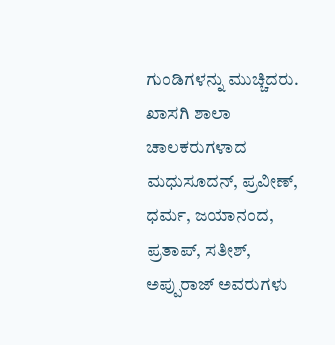ಗುಂಡಿಗಳನ್ನು ಮುಚ್ಚಿದರು. ಖಾಸಗಿ ಶಾಲಾ ಚಾಲಕರುಗಳಾದ ಮಧುಸೂದನ್, ಪ್ರವೀಣ್, ಧರ್ಮ, ಜಯಾನಂದ, ಪ್ರತಾಪ್, ಸತೀಶ್, ಅಪ್ಪುರಾಜ್ ಅವರುಗಳು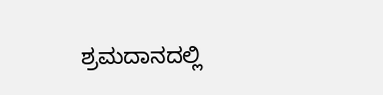ಶ್ರಮದಾನದಲ್ಲಿ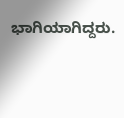ಭಾಗಿಯಾಗಿದ್ದರು.